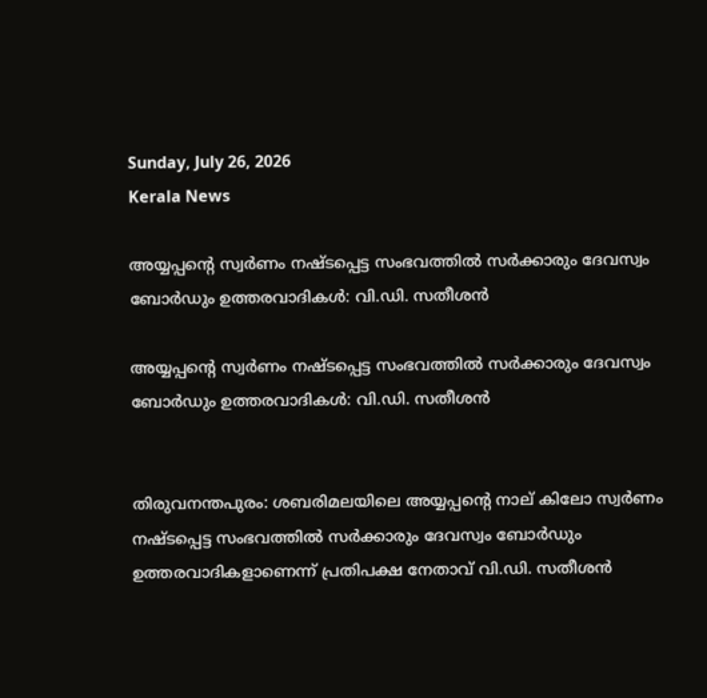Sunday, July 26, 2026
Kerala News

അയ്യപ്പന്റെ സ്വര്‍ണം നഷ്ടപ്പെട്ട സംഭവത്തില്‍ സര്‍ക്കാരും ദേവസ്വം ബോര്‍ഡും ഉത്തരവാദികള്‍: വി.ഡി. സതീശന്‍

അയ്യപ്പന്റെ സ്വര്‍ണം നഷ്ടപ്പെട്ട സംഭവത്തില്‍ സര്‍ക്കാരും ദേവസ്വം ബോര്‍ഡും ഉത്തരവാദികള്‍: വി.ഡി. സതീശന്‍


തിരുവനന്തപുരം: ശബരിമലയിലെ അയ്യപ്പന്റെ നാല് കിലോ സ്വര്‍ണം നഷ്ടപ്പെട്ട സംഭവത്തില്‍ സര്‍ക്കാരും ദേവസ്വം ബോര്‍ഡും ഉത്തരവാദികളാണെന്ന് പ്രതിപക്ഷ നേതാവ് വി.ഡി. സതീശന്‍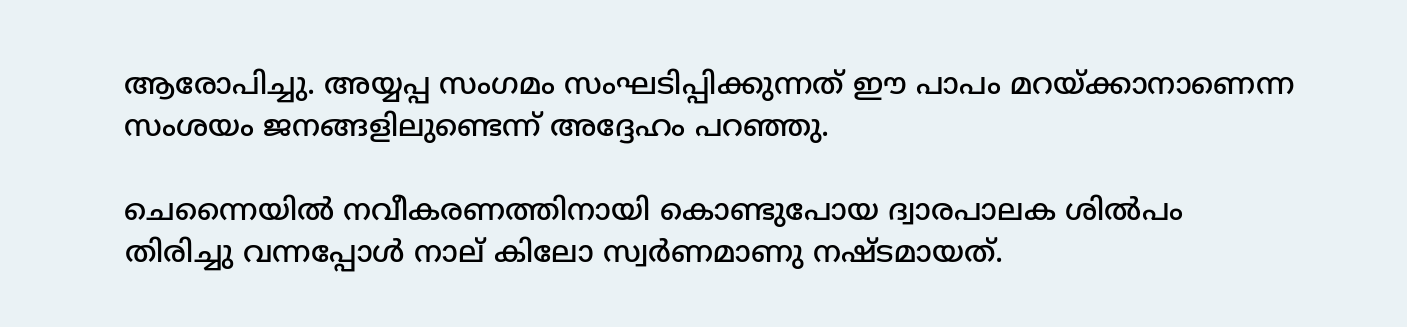ആരോപിച്ചു. അയ്യപ്പ സംഗമം സംഘടിപ്പിക്കുന്നത് ഈ പാപം മറയ്ക്കാനാണെന്ന സംശയം ജനങ്ങളിലുണ്ടെന്ന് അദ്ദേഹം പറഞ്ഞു.

ചെന്നൈയില്‍ നവീകരണത്തിനായി കൊണ്ടുപോയ ദ്വാരപാലക ശില്‍പം തിരിച്ചു വന്നപ്പോള്‍ നാല് കിലോ സ്വര്‍ണമാണു നഷ്ടമായത്.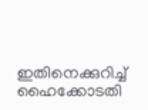ഇതിനെക്കുറിച്ച് ഹൈക്കോടതി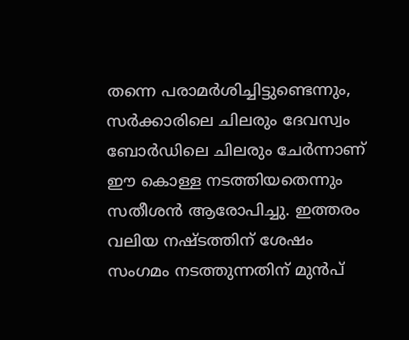തന്നെ പരാമര്‍ശിച്ചിട്ടുണ്ടെന്നും, സര്‍ക്കാരിലെ ചിലരും ദേവസ്വം ബോര്‍ഡിലെ ചിലരും ചേര്‍ന്നാണ് ഈ കൊള്ള നടത്തിയതെന്നും സതീശന്‍ ആരോപിച്ചു. ഇത്തരം വലിയ നഷ്ടത്തിന് ശേഷം സംഗമം നടത്തുന്നതിന് മുന്‍പ്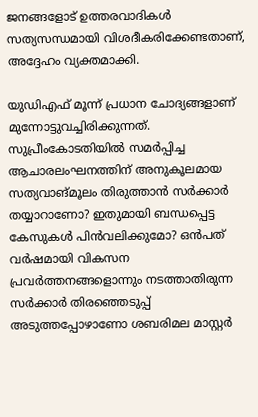ജനങ്ങളോട് ഉത്തരവാദികള്‍ സത്യസന്ധമായി വിശദീകരിക്കേണ്ടതാണ്, അദ്ദേഹം വ്യക്തമാക്കി.

യുഡിഎഫ് മൂന്ന് പ്രധാന ചോദ്യങ്ങളാണ് മുന്നോട്ടുവച്ചിരിക്കുന്നത്. സുപ്രീംകോടതിയില്‍ സമര്‍പ്പിച്ച ആചാരലംഘനത്തിന് അനുകൂലമായ സത്യവാങ്മൂലം തിരുത്താന്‍ സര്‍ക്കാര്‍ തയ്യാറാണോ? ഇതുമായി ബന്ധപ്പെട്ട കേസുകള്‍ പിന്‍വലിക്കുമോ? ഒന്‍പത് വര്‍ഷമായി വികസന പ്രവര്‍ത്തനങ്ങളൊന്നും നടത്താതിരുന്ന സര്‍ക്കാര്‍ തിരഞ്ഞെടുപ്പ് അടുത്തപ്പോഴാണോ ശബരിമല മാസ്റ്റര്‍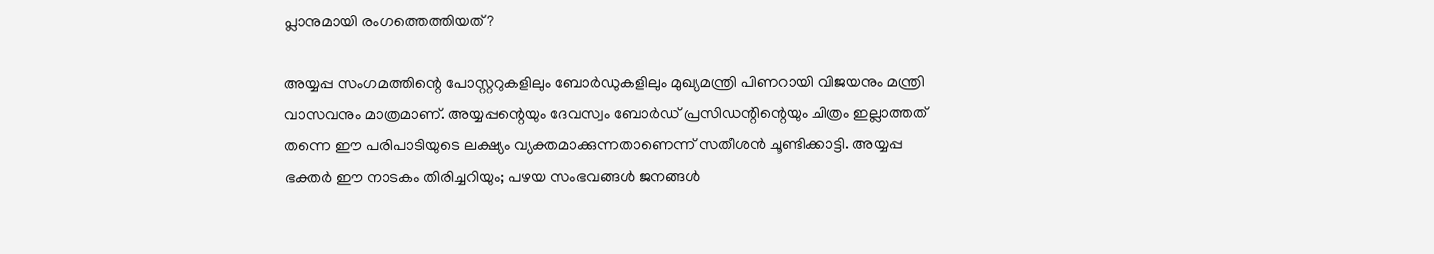പ്ലാനുമായി രംഗത്തെത്തിയത്?

അയ്യപ്പ സംഗമത്തിന്റെ പോസ്റ്ററുകളിലും ബോര്‍ഡുകളിലും മുഖ്യമന്ത്രി പിണറായി വിജയനും മന്ത്രി വാസവനും മാത്രമാണ്. അയ്യപ്പന്റെയും ദേവസ്വം ബോര്‍ഡ് പ്രസിഡന്റിന്റെയും ചിത്രം ഇല്ലാത്തത് തന്നെ ഈ പരിപാടിയുടെ ലക്ഷ്യം വ്യക്തമാക്കുന്നതാണെന്ന് സതീശന്‍ ചൂണ്ടിക്കാട്ടി. അയ്യപ്പ ഭക്തര്‍ ഈ നാടകം തിരിച്ചറിയും; പഴയ സംഭവങ്ങള്‍ ജനങ്ങള്‍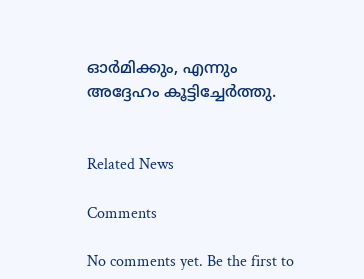ഓര്‍മിക്കും, എന്നും അദ്ദേഹം കൂട്ടിച്ചേര്‍ത്തു.


Related News

Comments

No comments yet. Be the first to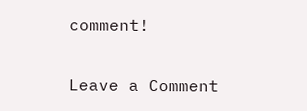comment!

Leave a Comment